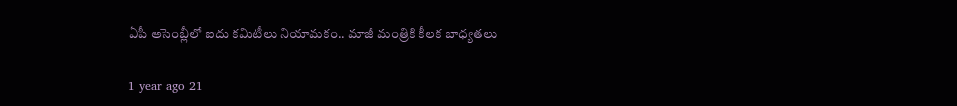ఏపీ అసెంబ్లీలో ఐదు కమిటీలు నియామకం.. మాజీ మంత్రికి కీలక బాధ్యతలు

1 year ago 21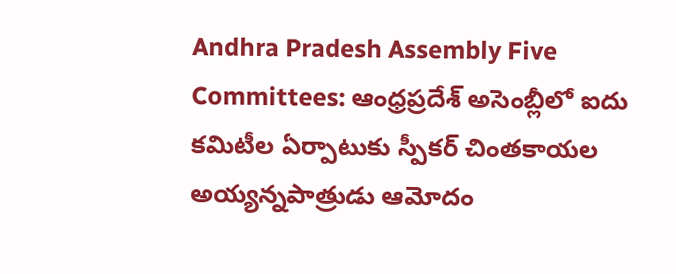Andhra Pradesh Assembly Five Committees: ఆంధ్రప్రదేశ్ అసెంబ్లీలో ఐదు కమిటీల ఏర్పాటుకు స్పీకర్ చింతకాయల అయ్యన్నపాత్రుడు ఆమోదం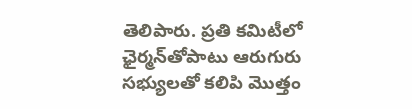తెలిపారు. ప్రతి కమిటీలో ఛైర్మన్‌తోపాటు ఆరుగురు సభ్యులతో కలిపి మొత్తం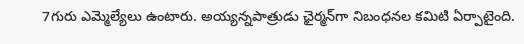7గురు ఎమ్మెల్యేలు ఉంటారు. అయ్యన్నపాత్రుడు ఛైర్మన్‌గా నిబంధనల కమిటి ఏర్పాటైంది.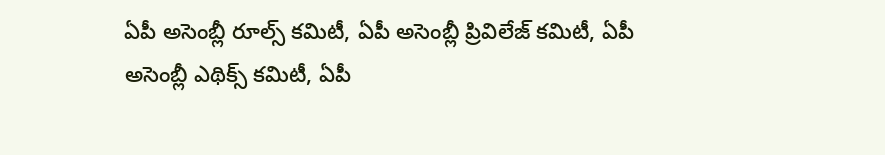ఏపీ అసెంబ్లీ రూల్స్‌ కమిటీ, ఏపీ అసెంబ్లీ ప్రివిలేజ్‌ కమిటీ, ఏపీ అసెంబ్లీ ఎథిక్స్‌ కమిటీ, ఏపీ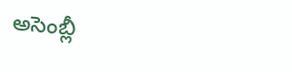అసెంబ్లీ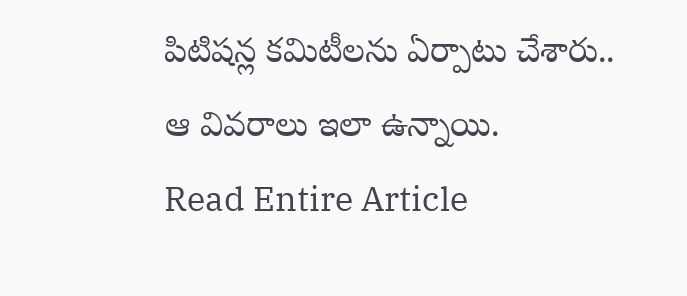పిటిషన్ల కమిటీలను ఏర్పాటు చేశారు.. ఆ వివరాలు ఇలా ఉన్నాయి.
Read Entire Article